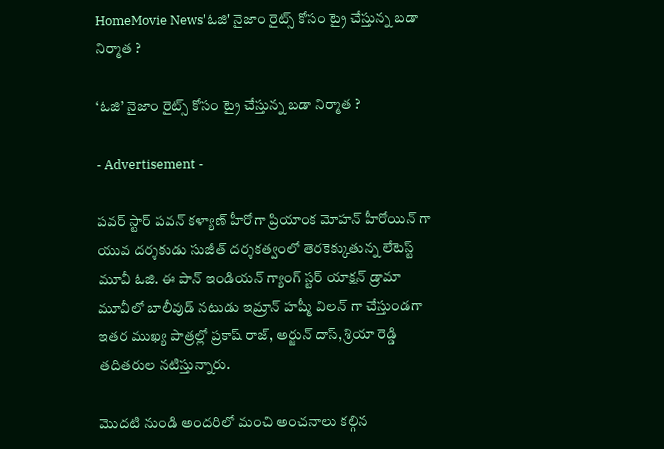HomeMovie News'ఓజి' నైజాం రైట్స్ కోసం ట్రై చేస్తున్న బడా నిర్మాత ?

‘ఓజి’ నైజాం రైట్స్ కోసం ట్రై చేస్తున్న బడా నిర్మాత ?

- Advertisement -

పవర్ స్టార్ పవన్ కళ్యాణ్ హీరోగా ప్రియాంక మోహన్ హీరోయిన్ గా యువ దర్శకుడు సుజీత్ దర్శకత్వంలో తెరకెక్కుతున్న లేటెస్ట్ మూవీ ఓజి. ఈ పాన్ ఇండియన్ గ్యాంగ్ స్టర్ యాక్షన్ డ్రామా మూవీలో బాలీవుడ్ నటుడు ఇమ్రాన్ హష్మీ విలన్ గా చేస్తుండగా ఇతర ముఖ్య పాత్రల్లో ప్రకాష్ రాజ్, అర్జున్ దాస్, శ్రియా రెడ్డి తదితరుల నటిస్తున్నారు.

మొదటి నుండి అందరిలో మంచి అంచనాలు కల్గిన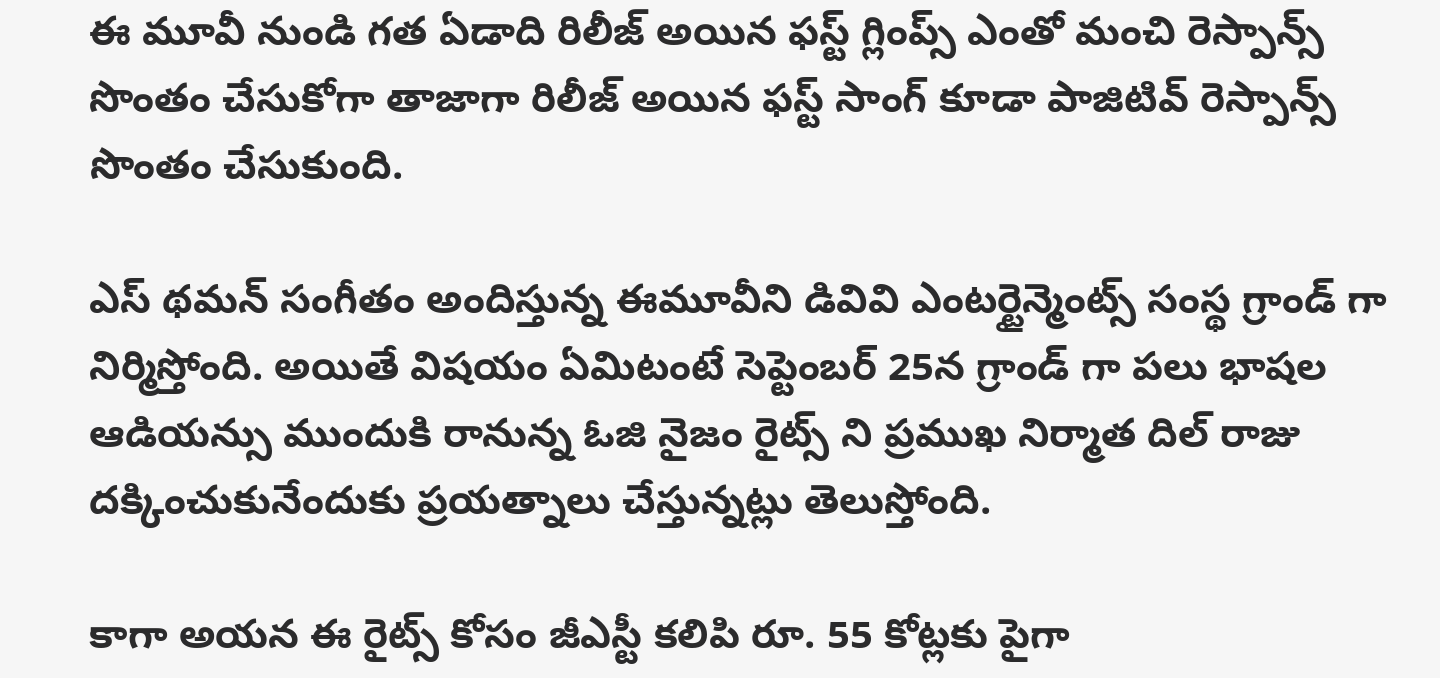ఈ మూవీ నుండి గత ఏడాది రిలీజ్ అయిన ఫస్ట్ గ్లింప్స్ ఎంతో మంచి రెస్పాన్స్ సొంతం చేసుకోగా తాజాగా రిలీజ్ అయిన ఫస్ట్ సాంగ్ కూడా పాజిటివ్ రెస్పాన్స్ సొంతం చేసుకుంది.

ఎస్ థమన్ సంగీతం అందిస్తున్న ఈమూవీని డివివి ఎంటర్టైన్మెంట్స్ సంస్థ గ్రాండ్ గా నిర్మిస్తోంది. అయితే విషయం ఏమిటంటే సెప్టెంబర్ 25న గ్రాండ్ గా పలు భాషల ఆడియన్సు ముందుకి రానున్న ఓజి నైజం రైట్స్ ని ప్రముఖ నిర్మాత దిల్ రాజు దక్కించుకునేందుకు ప్రయత్నాలు చేస్తున్నట్లు తెలుస్తోంది.

కాగా అయన ఈ రైట్స్ కోసం జీఎస్టీ కలిపి రూ. 55 కోట్లకు పైగా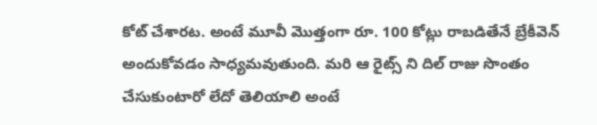కోట్ చేశారట. అంటే మూవీ మొత్తంగా రూ. 100 కోట్లు రాబడితేనే బ్రేకీవెన్ అందుకోవడం సాధ్యమవుతుంది. మరి ఆ రైట్స్ ని దిల్ రాజు సొంతం చేసుకుంటారో లేదో తెలియాలి అంటే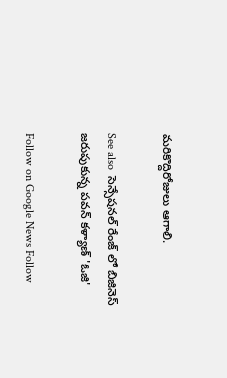మరికొద్దిరోజులు ఆగాలి.

See also  సెన్సేషనల్ రేంజ్ లో బిజినెస్ జరుపుకున్న పవన్ కళ్యాణ్ 'ఓజి'

Follow on Google News Follow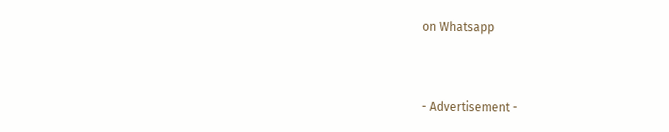on Whatsapp


- Advertisement -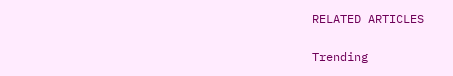RELATED ARTICLES

Trending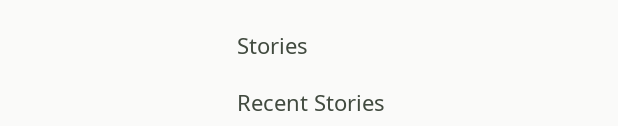Stories

Recent Stories